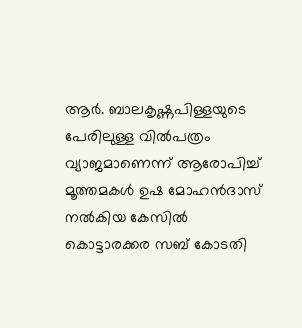ആർ. ബാലകൃഷ്ണപിള്ളയുടെ പേരിലുള്ള വിൽപത്രം വ്യാജമാണെന്ന് ആരോപിച്ച് മൂത്തമകൾ ഉഷ മോഹൻദാസ് നൽകിയ കേസിൽ കൊട്ടാരക്കര സബ് കോടതി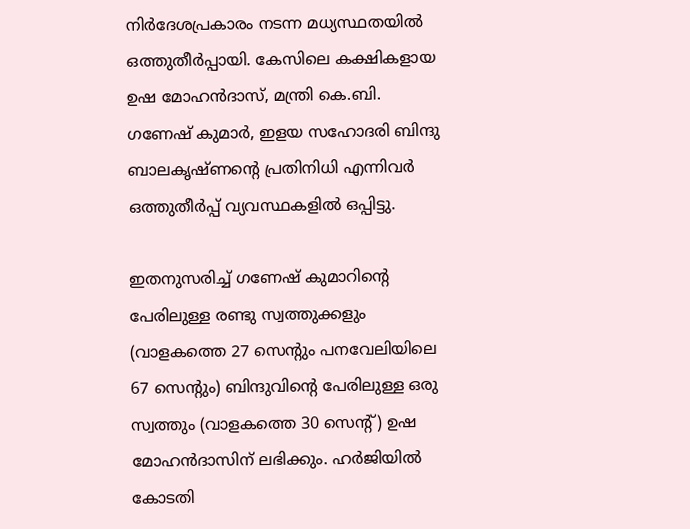നിർദേശപ്രകാരം നടന്ന മധ്യസ്ഥതയിൽ ഒത്തുതീർപ്പായി. കേസിലെ കക്ഷികളായ ഉഷ മോഹൻദാസ്, മന്ത്രി കെ.ബി. ഗണേഷ് കുമാർ, ഇളയ സഹോദരി ബിന്ദു ബാലകൃഷ്ണന്റെ പ്രതിനിധി എന്നിവർ ഒത്തുതീർപ്പ് വ്യവസ്ഥകളിൽ ഒപ്പിട്ടു.

ഇതനുസരിച്ച് ഗണേഷ് കുമാറിന്റെ പേരിലുള്ള രണ്ടു സ്വത്തുക്കളും (വാളകത്തെ 27 സെന്റും പനവേലിയിലെ 67 സെന്റും) ബിന്ദുവിന്റെ പേരിലുള്ള ഒരു സ്വത്തും (വാളകത്തെ 30 സെന്റ്) ഉഷ മോഹൻദാസിന് ലഭിക്കും. ഹർജിയിൽ കോടതി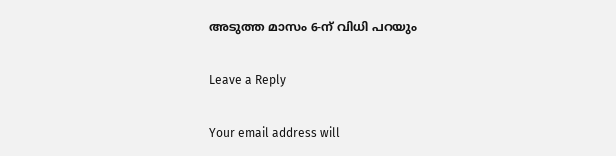അടുത്ത മാസം 6-ന് വിധി പറയും

Leave a Reply

Your email address will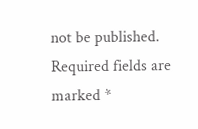not be published. Required fields are marked *